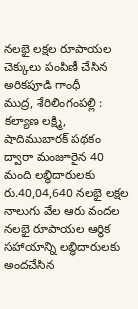నలభై లక్షల రూపాయల చెక్కులు పంపిణీ చేసిన అరికపూడి గాంధీ
ముద్ర, శేరిలింగంపల్లి :
కల్యాణ లక్ష్మి, షాదిముబారక్ పథకం ద్వారా మంజూరైన 40 మంది లబ్ధిదారులకు రు.40,04,640 నలభై లక్షల నాలుగు వేల ఆరు వందల నలభై రూపాయల ఆర్థిక సహాయాన్ని లబ్ధిదారులకు అందచేసిన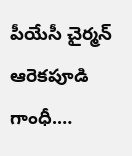పీయేసీ చైర్మన్ ఆరెకపూడి గాంధీ.…